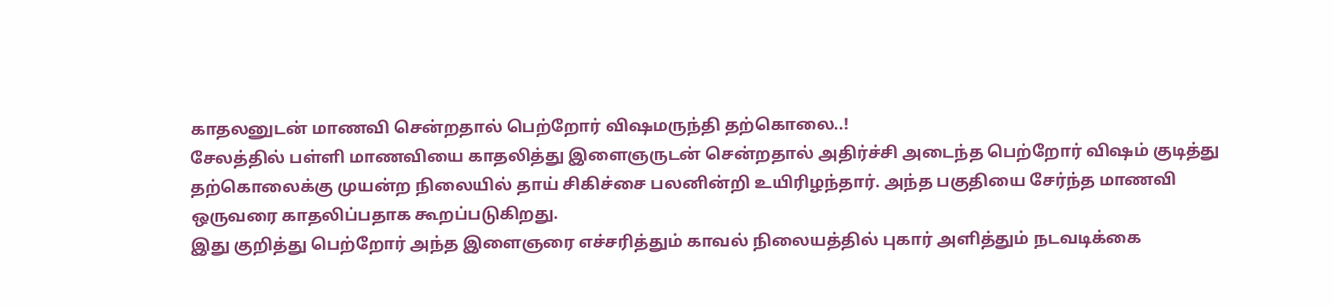காதலனுடன் மாணவி சென்றதால் பெற்றோர் விஷமருந்தி தற்கொலை..!
சேலத்தில் பள்ளி மாணவியை காதலித்து இளைஞருடன் சென்றதால் அதிர்ச்சி அடைந்த பெற்றோர் விஷம் குடித்து தற்கொலைக்கு முயன்ற நிலையில் தாய் சிகிச்சை பலனின்றி உயிரிழந்தார். அந்த பகுதியை சேர்ந்த மாணவி ஒருவரை காதலிப்பதாக கூறப்படுகிறது.
இது குறித்து பெற்றோர் அந்த இளைஞரை எச்சரித்தும் காவல் நிலையத்தில் புகார் அளித்தும் நடவடிக்கை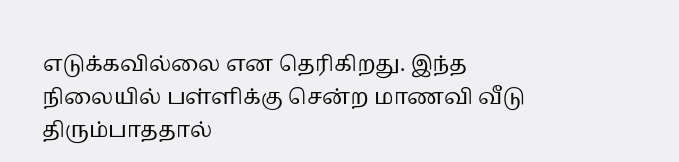எடுக்கவில்லை என தெரிகிறது. இந்த நிலையில் பள்ளிக்கு சென்ற மாணவி வீடு திரும்பாததால்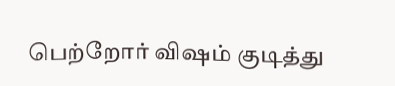பெற்றோர் விஷம் குடித்து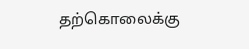தற்கொலைக்கு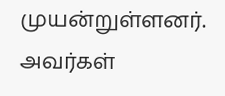முயன்றுள்ளனர். அவர்கள்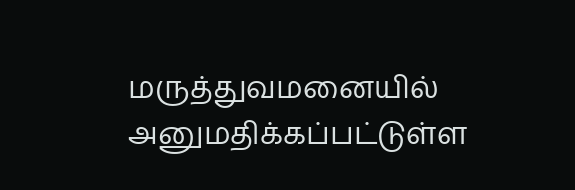மருத்துவமனையில் அனுமதிக்கப்பட்டுள்ள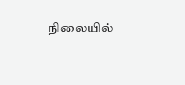நிலையில்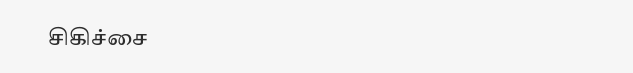சிகிச்சை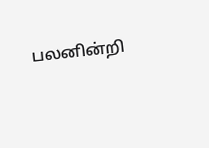பலனின்றி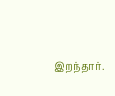இறந்தார்.